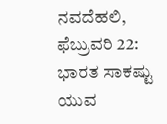ನವದೆಹಲಿ, ಫೆಬ್ರುವರಿ 22: ಭಾರತ ಸಾಕಷ್ಟು ಯುವ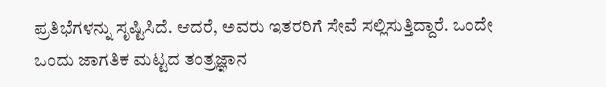ಪ್ರತಿಭೆಗಳನ್ನು ಸೃಷ್ಟಿಸಿದೆ. ಆದರೆ, ಅವರು ಇತರರಿಗೆ ಸೇವೆ ಸಲ್ಲಿಸುತ್ತಿದ್ದಾರೆ. ಒಂದೇ ಒಂದು ಜಾಗತಿಕ ಮಟ್ಟದ ತಂತ್ರಜ್ಞಾನ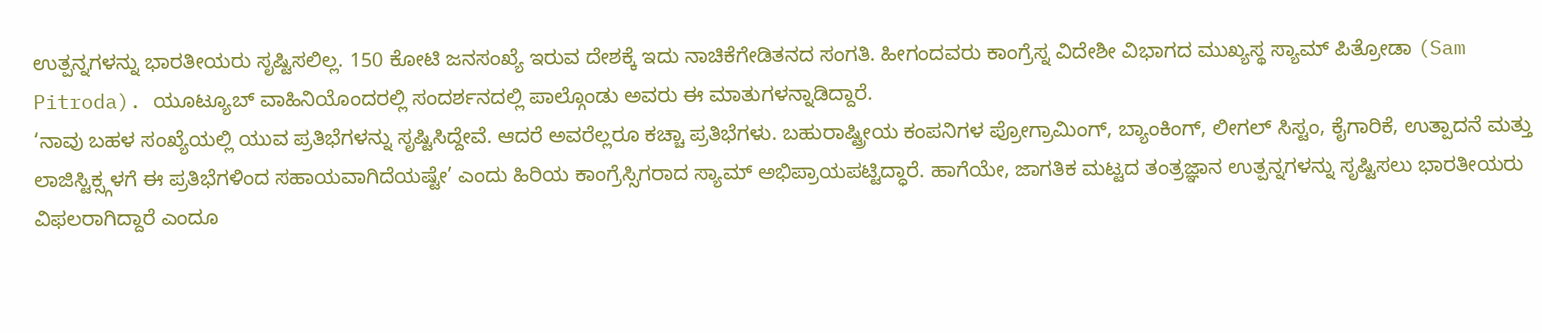ಉತ್ಪನ್ನಗಳನ್ನು ಭಾರತೀಯರು ಸೃಷ್ಟಿಸಲಿಲ್ಲ. 150 ಕೋಟಿ ಜನಸಂಖ್ಯೆ ಇರುವ ದೇಶಕ್ಕೆ ಇದು ನಾಚಿಕೆಗೇಡಿತನದ ಸಂಗತಿ. ಹೀಗಂದವರು ಕಾಂಗ್ರೆಸ್ನ ವಿದೇಶೀ ವಿಭಾಗದ ಮುಖ್ಯಸ್ಥ ಸ್ಯಾಮ್ ಪಿತ್ರೋಡಾ (Sam Pitroda). ಯೂಟ್ಯೂಬ್ ವಾಹಿನಿಯೊಂದರಲ್ಲಿ ಸಂದರ್ಶನದಲ್ಲಿ ಪಾಲ್ಗೊಂಡು ಅವರು ಈ ಮಾತುಗಳನ್ನಾಡಿದ್ದಾರೆ.
‘ನಾವು ಬಹಳ ಸಂಖ್ಯೆಯಲ್ಲಿ ಯುವ ಪ್ರತಿಭೆಗಳನ್ನು ಸೃಷ್ಟಿಸಿದ್ದೇವೆ. ಆದರೆ ಅವರೆಲ್ಲರೂ ಕಚ್ಚಾ ಪ್ರತಿಭೆಗಳು. ಬಹುರಾಷ್ಟ್ರೀಯ ಕಂಪನಿಗಳ ಪ್ರೋಗ್ರಾಮಿಂಗ್, ಬ್ಯಾಂಕಿಂಗ್, ಲೀಗಲ್ ಸಿಸ್ಟಂ, ಕೈಗಾರಿಕೆ, ಉತ್ಪಾದನೆ ಮತ್ತು ಲಾಜಿಸ್ಟಿಕ್ಸ್ಗಳಗೆ ಈ ಪ್ರತಿಭೆಗಳಿಂದ ಸಹಾಯವಾಗಿದೆಯಷ್ಟೇ’ ಎಂದು ಹಿರಿಯ ಕಾಂಗ್ರೆಸ್ಸಿಗರಾದ ಸ್ಯಾಮ್ ಅಭಿಪ್ರಾಯಪಟ್ಟಿದ್ಧಾರೆ. ಹಾಗೆಯೇ, ಜಾಗತಿಕ ಮಟ್ಟದ ತಂತ್ರಜ್ಞಾನ ಉತ್ಪನ್ನಗಳನ್ನು ಸೃಷ್ಟಿಸಲು ಭಾರತೀಯರು ವಿಫಲರಾಗಿದ್ದಾರೆ ಎಂದೂ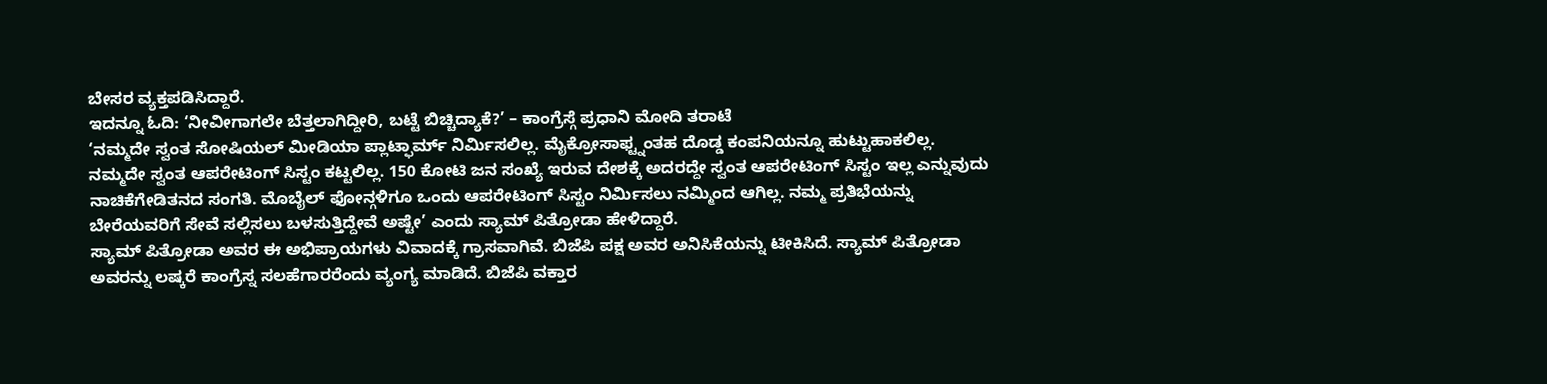ಬೇಸರ ವ್ಯಕ್ತಪಡಿಸಿದ್ದಾರೆ.
ಇದನ್ನೂ ಓದಿ: ‘ನೀವೀಗಾಗಲೇ ಬೆತ್ತಲಾಗಿದ್ದೀರಿ, ಬಟ್ಟೆ ಬಿಚ್ಚಿದ್ಯಾಕೆ?’ – ಕಾಂಗ್ರೆಸ್ಗೆ ಪ್ರಧಾನಿ ಮೋದಿ ತರಾಟೆ
‘ನಮ್ಮದೇ ಸ್ವಂತ ಸೋಷಿಯಲ್ ಮೀಡಿಯಾ ಪ್ಲಾಟ್ಫಾರ್ಮ್ ನಿರ್ಮಿಸಲಿಲ್ಲ. ಮೈಕ್ರೋಸಾಫ್ಟ್ನಂತಹ ದೊಡ್ಡ ಕಂಪನಿಯನ್ನೂ ಹುಟ್ಟುಹಾಕಲಿಲ್ಲ. ನಮ್ಮದೇ ಸ್ವಂತ ಆಪರೇಟಿಂಗ್ ಸಿಸ್ಟಂ ಕಟ್ಟಲಿಲ್ಲ. 150 ಕೋಟಿ ಜನ ಸಂಖ್ಯೆ ಇರುವ ದೇಶಕ್ಕೆ ಅದರದ್ದೇ ಸ್ವಂತ ಆಪರೇಟಿಂಗ್ ಸಿಸ್ಟಂ ಇಲ್ಲ ಎನ್ನುವುದು ನಾಚಿಕೆಗೇಡಿತನದ ಸಂಗತಿ. ಮೊಬೈಲ್ ಫೋನ್ಗಳಿಗೂ ಒಂದು ಆಪರೇಟಿಂಗ್ ಸಿಸ್ಟಂ ನಿರ್ಮಿಸಲು ನಮ್ಮಿಂದ ಆಗಿಲ್ಲ. ನಮ್ಮ ಪ್ರತಿಭೆಯನ್ನು ಬೇರೆಯವರಿಗೆ ಸೇವೆ ಸಲ್ಲಿಸಲು ಬಳಸುತ್ತಿದ್ದೇವೆ ಅಷ್ಟೇ’ ಎಂದು ಸ್ಯಾಮ್ ಪಿತ್ರೋಡಾ ಹೇಳಿದ್ದಾರೆ.
ಸ್ಯಾಮ್ ಪಿತ್ರೋಡಾ ಅವರ ಈ ಅಭಿಪ್ರಾಯಗಳು ವಿವಾದಕ್ಕೆ ಗ್ರಾಸವಾಗಿವೆ. ಬಿಜೆಪಿ ಪಕ್ಷ ಅವರ ಅನಿಸಿಕೆಯನ್ನು ಟೀಕಿಸಿದೆ. ಸ್ಯಾಮ್ ಪಿತ್ರೋಡಾ ಅವರನ್ನು ಲಷ್ಕರೆ ಕಾಂಗ್ರೆಸ್ನ ಸಲಹೆಗಾರರೆಂದು ವ್ಯಂಗ್ಯ ಮಾಡಿದೆ. ಬಿಜೆಪಿ ವಕ್ತಾರ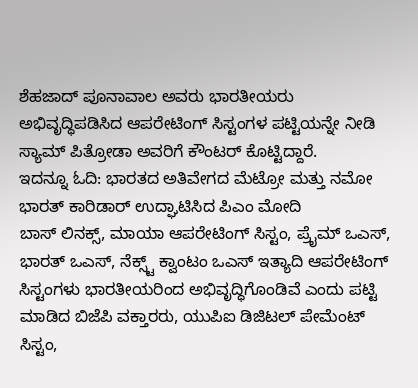ಶೆಹಜಾದ್ ಪೂನಾವಾಲ ಅವರು ಭಾರತೀಯರು ಅಭಿವೃದ್ಧಿಪಡಿಸಿದ ಆಪರೇಟಿಂಗ್ ಸಿಸ್ಟಂಗಳ ಪಟ್ಟಿಯನ್ನೇ ನೀಡಿ ಸ್ಯಾಮ್ ಪಿತ್ರೋಡಾ ಅವರಿಗೆ ಕೌಂಟರ್ ಕೊಟ್ಟಿದ್ದಾರೆ.
ಇದನ್ನೂ ಓದಿ: ಭಾರತದ ಅತಿವೇಗದ ಮೆಟ್ರೋ ಮತ್ತು ನಮೋ ಭಾರತ್ ಕಾರಿಡಾರ್ ಉದ್ಘಾಟಿಸಿದ ಪಿಎಂ ಮೋದಿ
ಬಾಸ್ ಲಿನಕ್ಸ್, ಮಾಯಾ ಆಪರೇಟಿಂಗ್ ಸಿಸ್ಟಂ, ಪ್ರೈಮ್ ಒಎಸ್, ಭಾರತ್ ಒಎಸ್, ನೆಕ್ಸ್ಟ್ ಕ್ವಾಂಟಂ ಒಎಸ್ ಇತ್ಯಾದಿ ಆಪರೇಟಿಂಗ್ ಸಿಸ್ಟಂಗಳು ಭಾರತೀಯರಿಂದ ಅಭಿವೃದ್ಧಿಗೊಂಡಿವೆ ಎಂದು ಪಟ್ಟಿ ಮಾಡಿದ ಬಿಜೆಪಿ ವಕ್ತಾರರು, ಯುಪಿಐ ಡಿಜಿಟಲ್ ಪೇಮೆಂಟ್ ಸಿಸ್ಟಂ,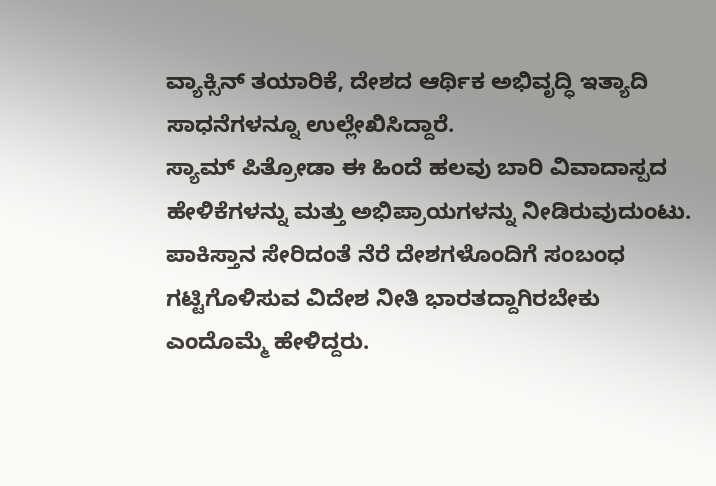ವ್ಯಾಕ್ಸಿನ್ ತಯಾರಿಕೆ, ದೇಶದ ಆರ್ಥಿಕ ಅಭಿವೃದ್ಧಿ ಇತ್ಯಾದಿ ಸಾಧನೆಗಳನ್ನೂ ಉಲ್ಲೇಖಿಸಿದ್ದಾರೆ.
ಸ್ಯಾಮ್ ಪಿತ್ರೋಡಾ ಈ ಹಿಂದೆ ಹಲವು ಬಾರಿ ವಿವಾದಾಸ್ಪದ ಹೇಳಿಕೆಗಳನ್ನು ಮತ್ತು ಅಭಿಪ್ರಾಯಗಳನ್ನು ನೀಡಿರುವುದುಂಟು. ಪಾಕಿಸ್ತಾನ ಸೇರಿದಂತೆ ನೆರೆ ದೇಶಗಳೊಂದಿಗೆ ಸಂಬಂಧ ಗಟ್ಟಿಗೊಳಿಸುವ ವಿದೇಶ ನೀತಿ ಭಾರತದ್ದಾಗಿರಬೇಕು ಎಂದೊಮ್ಮೆ ಹೇಳಿದ್ದರು.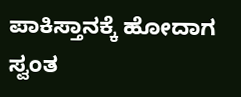ಪಾಕಿಸ್ತಾನಕ್ಕೆ ಹೋದಾಗ ಸ್ವಂತ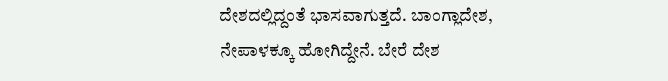ದೇಶದಲ್ಲಿದ್ದಂತೆ ಭಾಸವಾಗುತ್ತದೆ. ಬಾಂಗ್ಲಾದೇಶ, ನೇಪಾಳಕ್ಕೂ ಹೋಗಿದ್ದೇನೆ. ಬೇರೆ ದೇಶ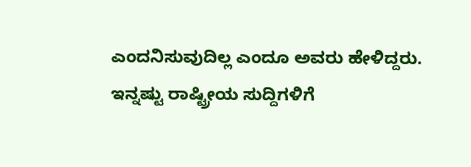ಎಂದನಿಸುವುದಿಲ್ಲ ಎಂದೂ ಅವರು ಹೇಳಿದ್ದರು.
ಇನ್ನಷ್ಟು ರಾಷ್ಟ್ರೀಯ ಸುದ್ದಿಗಳಿಗೆ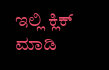ಇಲ್ಲಿ ಕ್ಲಿಕ್ ಮಾಡಿ